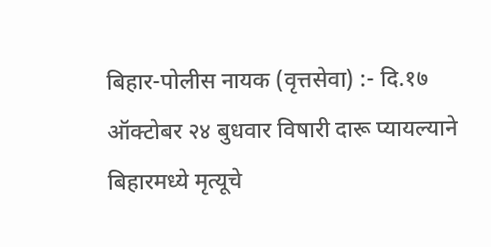बिहार-पोलीस नायक (वृत्तसेवा) :- दि.१७ ऑक्टोबर २४ बुधवार विषारी दारू प्यायल्याने बिहारमध्ये मृत्यूचे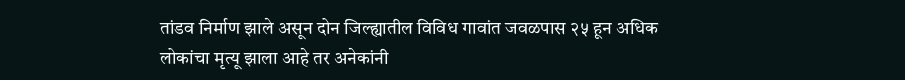तांडव निर्माण झाले असून दोन जिल्ह्यातील विविध गावांत जवळपास २५ हून अधिक लोकांचा मृत्यू झाला आहे तर अनेकांनी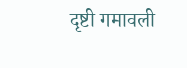दृष्टी गमावली